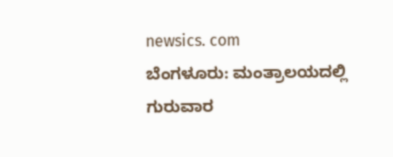newsics. com
ಬೆಂಗಳೂರು: ಮಂತ್ರಾಲಯದಲ್ಲಿ ಗುರುವಾರ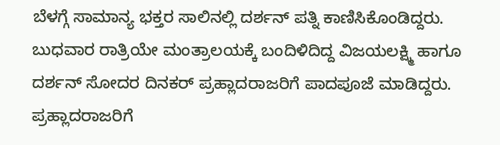ಬೆಳಗ್ಗೆ ಸಾಮಾನ್ಯ ಭಕ್ತರ ಸಾಲಿನಲ್ಲಿ ದರ್ಶನ್ ಪತ್ನಿ ಕಾಣಿಸಿಕೊಂಡಿದ್ದರು.
ಬುಧವಾರ ರಾತ್ರಿಯೇ ಮಂತ್ರಾಲಯಕ್ಕೆ ಬಂದಿಳಿದಿದ್ದ ವಿಜಯಲಕ್ಷ್ಮಿ ಹಾಗೂ ದರ್ಶನ್ ಸೋದರ ದಿನಕರ್ ಪ್ರಹ್ಲಾದರಾಜರಿಗೆ ಪಾದಪೂಜೆ ಮಾಡಿದ್ದರು.
ಪ್ರಹ್ಲಾದರಾಜರಿಗೆ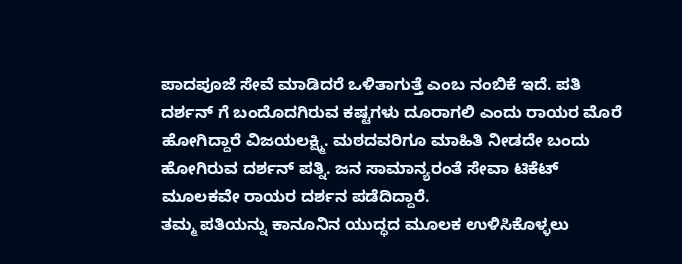ಪಾದಪೂಜೆ ಸೇವೆ ಮಾಡಿದರೆ ಒಳಿತಾಗುತ್ತೆ ಎಂಬ ನಂಬಿಕೆ ಇದೆ. ಪತಿ ದರ್ಶನ್ ಗೆ ಬಂದೊದಗಿರುವ ಕಷ್ಟಗಳು ದೂರಾಗಲಿ ಎಂದು ರಾಯರ ಮೊರೆ ಹೋಗಿದ್ದಾರೆ ವಿಜಯಲಕ್ಷ್ಮಿ. ಮಠದವರಿಗೂ ಮಾಹಿತಿ ನೀಡದೇ ಬಂದು ಹೋಗಿರುವ ದರ್ಶನ್ ಪತ್ನಿ. ಜನ ಸಾಮಾನ್ಯರಂತೆ ಸೇವಾ ಟಿಕೆಟ್ ಮೂಲಕವೇ ರಾಯರ ದರ್ಶನ ಪಡೆದಿದ್ದಾರೆ.
ತಮ್ಮ ಪತಿಯನ್ನು ಕಾನೂನಿನ ಯುದ್ಧದ ಮೂಲಕ ಉಳಿಸಿಕೊಳ್ಳಲು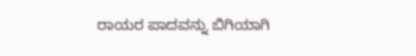ರಾಯರ ಪಾದವನ್ನು ಬಿಗಿಯಾಗಿ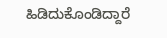ಹಿಡಿದುಕೊಂಡಿದ್ದಾರೆ